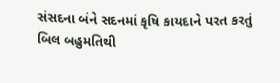સંસદના બંને સદનમાં કૃષિ કાયદાને પરત કરતું બિલ બહુમતિથી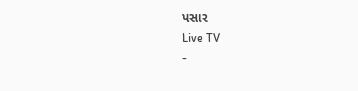પસાર
Live TV
-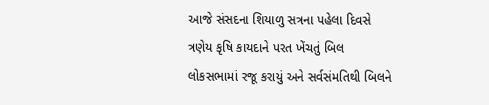આજે સંસદના શિયાળુ સત્રના પહેલા દિવસે ત્રણેય કૃષિ કાયદાને પરત ખેંચતું બિલ લોકસભામાં રજૂ કરાયું અને સર્વસંમતિથી બિલને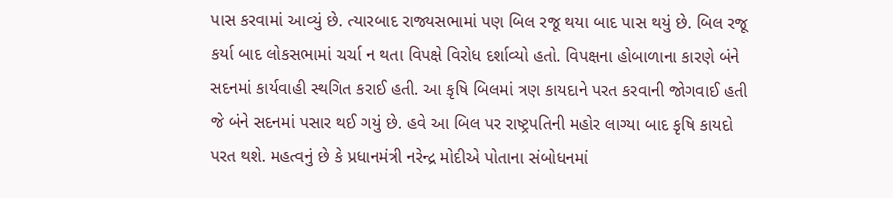પાસ કરવામાં આવ્યું છે. ત્યારબાદ રાજ્યસભામાં પણ બિલ રજૂ થયા બાદ પાસ થયું છે. બિલ રજૂ કર્યા બાદ લોકસભામાં ચર્ચા ન થતા વિપક્ષે વિરોધ દર્શાવ્યો હતો. વિપક્ષના હોબાળાના કારણે બંને સદનમાં કાર્યવાહી સ્થગિત કરાઈ હતી. આ કૃષિ બિલમાં ત્રણ કાયદાને પરત કરવાની જોગવાઈ હતી જે બંને સદનમાં પસાર થઈ ગયું છે. હવે આ બિલ પર રાષ્ટ્રપતિની મહોર લાગ્યા બાદ કૃષિ કાયદો પરત થશે. મહત્વનું છે કે પ્રધાનમંત્રી નરેન્દ્ર મોદીએ પોતાના સંબોધનમાં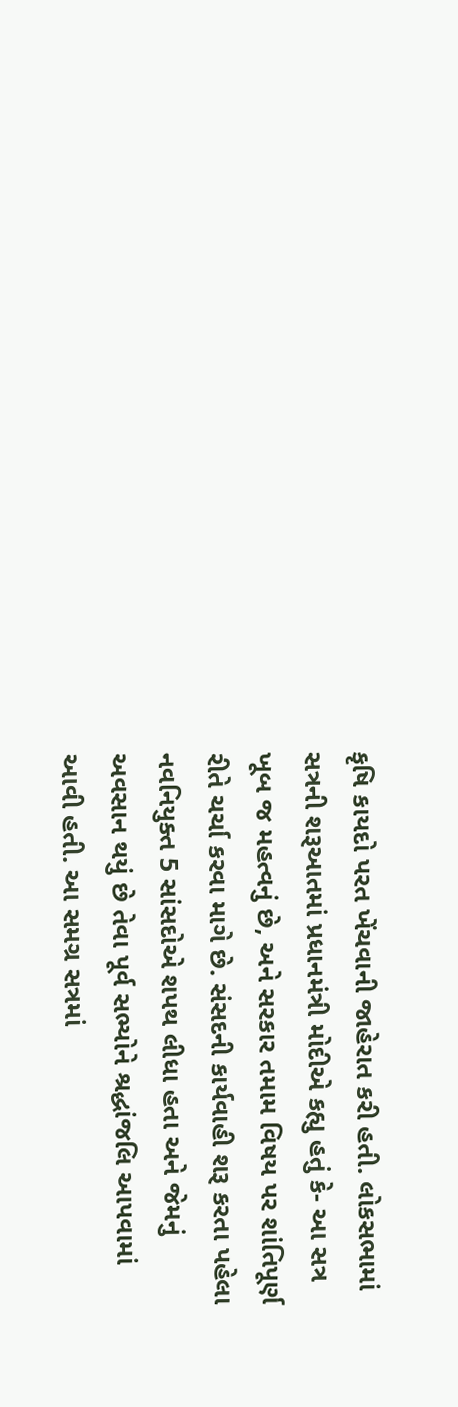કૃષિ કાયદો પરત ખેંચવાની જાહેરાત કરી હતી. લોકસભામાં સત્રની શરૂઆતમાં પ્રધાનમંત્રી મોદીએ કહ્યુ હતું કે- આ સત્ર ખૂબ જ મહત્વનું છે, અને સરકાર તમામ વિષય પર શાંતિપૂર્ણ રીતે ચર્ચા કરવા માગે છે. સંસદની કાર્યવાહી શરૂ કરતા પહેલા નવનિયુક્ત 5 સાંસદોએ શપથ લીધા હતા અને જેમનું અવસાન થયું છે તેવા પૂર્વ સભ્યોને શ્રદ્ધાંજલિ આપવામાં આવી હતી. આ સમગ્ર સત્રમાં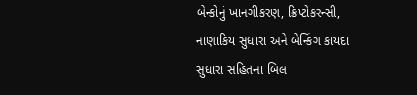બેન્કોનું ખાનગીકરણ, ક્રિપ્ટોકરન્સી, નાણાકિય સુધારા અને બેન્કિંગ કાયદા સુધારા સહિતના બિલ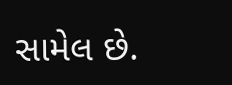સામેલ છે.